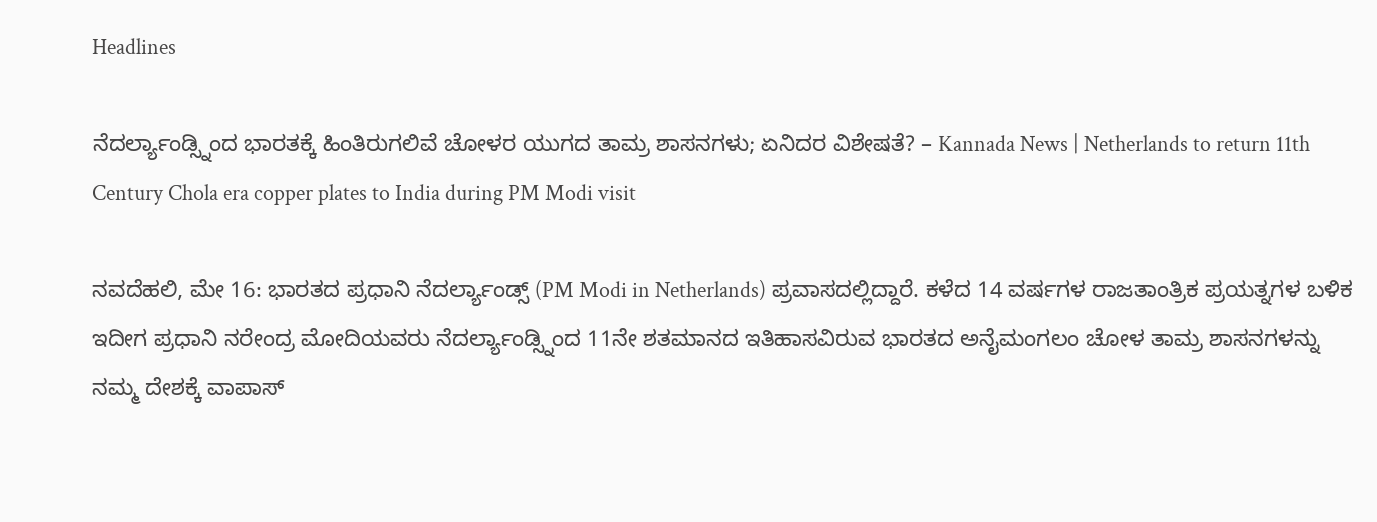Headlines

ನೆದರ್ಲ್ಯಾಂಡ್ಸ್ನಿಂದ ಭಾರತಕ್ಕೆ ಹಿಂತಿರುಗಲಿವೆ ಚೋಳರ ಯುಗದ ತಾಮ್ರ ಶಾಸನಗಳು; ಏನಿದರ ವಿಶೇಷತೆ? – Kannada News | Netherlands to return 11th Century Chola era copper plates to India during PM Modi visit

ನವದೆಹಲಿ, ಮೇ 16: ಭಾರತದ ಪ್ರಧಾನಿ ನೆದರ್ಲ್ಯಾಂಡ್ಸ್ (PM Modi in Netherlands) ಪ್ರವಾಸದಲ್ಲಿದ್ದಾರೆ. ಕಳೆದ 14 ವರ್ಷಗಳ ರಾಜತಾಂತ್ರಿಕ ಪ್ರಯತ್ನಗಳ ಬಳಿಕ ಇದೀಗ ಪ್ರಧಾನಿ ನರೇಂದ್ರ ಮೋದಿಯವರು ನೆದರ್ಲ್ಯಾಂಡ್ಸ್ನಿಂದ 11ನೇ ಶತಮಾನದ ಇತಿಹಾಸವಿರುವ ಭಾರತದ ಅನೈಮಂಗಲಂ ಚೋಳ ತಾಮ್ರ ಶಾಸನಗಳನ್ನು ನಮ್ಮ ದೇಶಕ್ಕೆ ವಾಪಾಸ್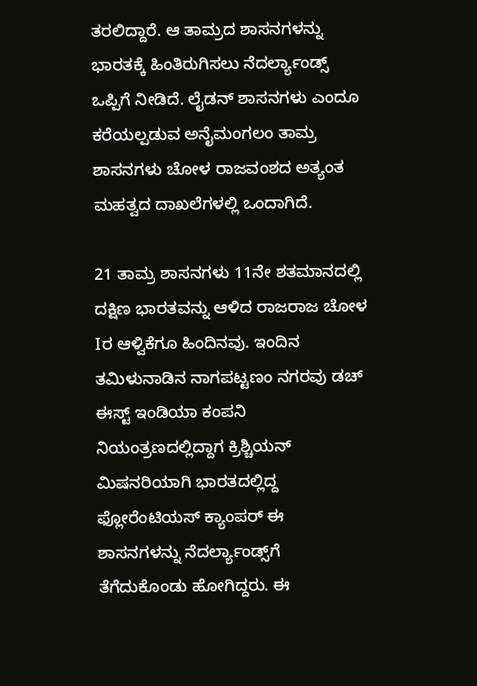ತರಲಿದ್ದಾರೆ. ಆ ತಾಮ್ರದ ಶಾಸನಗಳನ್ನು ಭಾರತಕ್ಕೆ ಹಿಂತಿರುಗಿಸಲು ನೆದರ್ಲ್ಯಾಂಡ್ಸ್ ಒಪ್ಪಿಗೆ ನೀಡಿದೆ. ಲೈಡನ್ ಶಾಸನಗಳು ಎಂದೂ ಕರೆಯಲ್ಪಡುವ ಅನೈಮಂಗಲಂ ತಾಮ್ರ ಶಾಸನಗಳು ಚೋಳ ರಾಜವಂಶದ ಅತ್ಯಂತ ಮಹತ್ವದ ದಾಖಲೆಗಳಲ್ಲಿ ಒಂದಾಗಿದೆ.

21 ತಾಮ್ರ ಶಾಸನಗಳು 11ನೇ ಶತಮಾನದಲ್ಲಿ ದಕ್ಷಿಣ ಭಾರತವನ್ನು ಆಳಿದ ರಾಜರಾಜ ಚೋಳ Iರ ಆಳ್ವಿಕೆಗೂ ಹಿಂದಿನವು. ಇಂದಿನ ತಮಿಳುನಾಡಿನ ನಾಗಪಟ್ಟಣಂ ನಗರವು ಡಚ್ ಈಸ್ಟ್ ಇಂಡಿಯಾ ಕಂಪನಿ ನಿಯಂತ್ರಣದಲ್ಲಿದ್ದಾಗ ಕ್ರಿಶ್ಚಿಯನ್ ಮಿಷನರಿಯಾಗಿ ಭಾರತದಲ್ಲಿದ್ದ ಫ್ಲೋರೆಂಟಿಯಸ್ ಕ್ಯಾಂಪರ್ ಈ ಶಾಸನಗಳನ್ನು ನೆದರ್ಲ್ಯಾಂಡ್ಸ್‌ಗೆ ತೆಗೆದುಕೊಂಡು ಹೋಗಿದ್ದರು. ಈ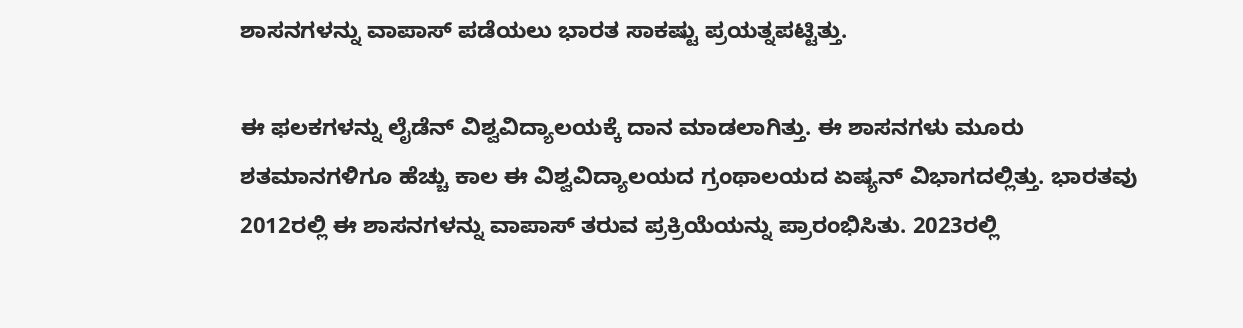ಶಾಸನಗಳನ್ನು ವಾಪಾಸ್ ಪಡೆಯಲು ಭಾರತ ಸಾಕಷ್ಟು ಪ್ರಯತ್ನಪಟ್ಟಿತ್ತು.

ಈ ಫಲಕಗಳನ್ನು ಲೈಡೆನ್ ವಿಶ್ವವಿದ್ಯಾಲಯಕ್ಕೆ ದಾನ ಮಾಡಲಾಗಿತ್ತು. ಈ ಶಾಸನಗಳು ಮೂರು ಶತಮಾನಗಳಿಗೂ ಹೆಚ್ಚು ಕಾಲ ಈ ವಿಶ್ವವಿದ್ಯಾಲಯದ ಗ್ರಂಥಾಲಯದ ಏಷ್ಯನ್ ವಿಭಾಗದಲ್ಲಿತ್ತು. ಭಾರತವು 2012ರಲ್ಲಿ ಈ ಶಾಸನಗಳನ್ನು ವಾಪಾಸ್ ತರುವ ಪ್ರಕ್ರಿಯೆಯನ್ನು ಪ್ರಾರಂಭಿಸಿತು. 2023ರಲ್ಲಿ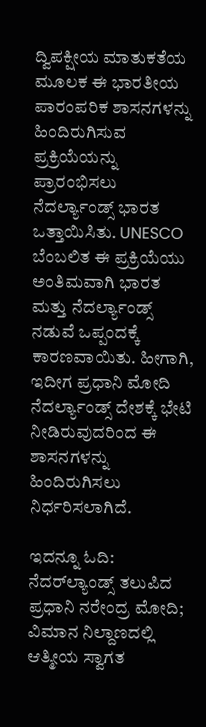ದ್ವಿಪಕ್ಷೀಯ ಮಾತುಕತೆಯ ಮೂಲಕ ಈ ಭಾರತೀಯ ಪಾರಂಪರಿಕ ಶಾಸನಗಳನ್ನು ಹಿಂದಿರುಗಿಸುವ ಪ್ರಕ್ರಿಯೆಯನ್ನು ಪ್ರಾರಂಭಿಸಲು ನೆದರ್ಲ್ಯಾಂಡ್ಸ್ ಭಾರತ ಒತ್ತಾಯಿಸಿತು. UNESCO ಬೆಂಬಲಿತ ಈ ಪ್ರಕ್ರಿಯೆಯು ಅಂತಿಮವಾಗಿ ಭಾರತ ಮತ್ತು ನೆದರ್ಲ್ಯಾಂಡ್ಸ್ ನಡುವೆ ಒಪ್ಪಂದಕ್ಕೆ ಕಾರಣವಾಯಿತು. ಹೀಗಾಗಿ, ಇದೀಗ ಪ್ರಧಾನಿ ಮೋದಿ ನೆದರ್ಲ್ಯಾಂಡ್ಸ್ ದೇಶಕ್ಕೆ ಭೇಟಿ ನೀಡಿರುವುದರಿಂದ ಈ ಶಾಸನಗಳನ್ನು ಹಿಂದಿರುಗಿಸಲು ನಿರ್ಧರಿಸಲಾಗಿದೆ.

ಇದನ್ನೂ ಓದಿ: ನೆದರ್‌ಲ್ಯಾಂಡ್ಸ್‌ ತಲುಪಿದ ಪ್ರಧಾನಿ ನರೇಂದ್ರ ಮೋದಿ; ವಿಮಾನ ನಿಲ್ದಾಣದಲ್ಲಿ ಆತ್ಮೀಯ ಸ್ವಾಗತ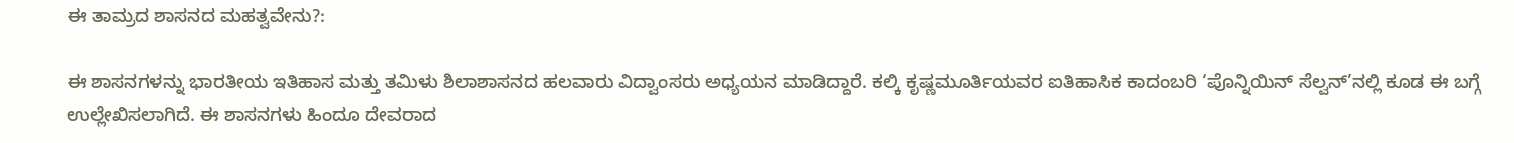ಈ ತಾಮ್ರದ ಶಾಸನದ ಮಹತ್ವವೇನು?:

ಈ ಶಾಸನಗಳನ್ನು ಭಾರತೀಯ ಇತಿಹಾಸ ಮತ್ತು ತಮಿಳು ಶಿಲಾಶಾಸನದ ಹಲವಾರು ವಿದ್ವಾಂಸರು ಅಧ್ಯಯನ ಮಾಡಿದ್ದಾರೆ. ಕಲ್ಕಿ ಕೃಷ್ಣಮೂರ್ತಿಯವರ ಐತಿಹಾಸಿಕ ಕಾದಂಬರಿ ‘ಪೊನ್ನಿಯಿನ್ ಸೆಲ್ವನ್’ನಲ್ಲಿ ಕೂಡ ಈ ಬಗ್ಗೆ ಉಲ್ಲೇಖಿಸಲಾಗಿದೆ. ಈ ಶಾಸನಗಳು ಹಿಂದೂ ದೇವರಾದ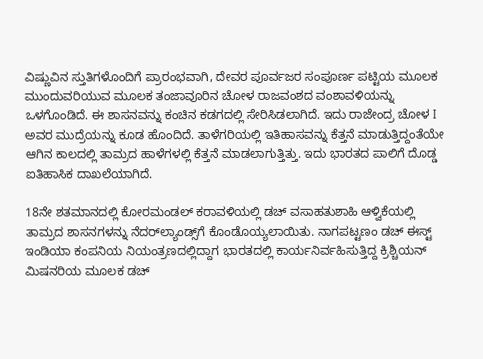ವಿಷ್ಣುವಿನ ಸ್ತುತಿಗಳೊಂದಿಗೆ ಪ್ರಾರಂಭವಾಗಿ, ದೇವರ ಪೂರ್ವಜರ ಸಂಪೂರ್ಣ ಪಟ್ಟಿಯ ಮೂಲಕ ಮುಂದುವರಿಯುವ ಮೂಲಕ ತಂಜಾವೂರಿನ ಚೋಳ ರಾಜವಂಶದ ವಂಶಾವಳಿಯನ್ನು ಒಳಗೊಂಡಿದೆ. ಈ ಶಾಸನವನ್ನು ಕಂಚಿನ ಕಡಗದಲ್ಲಿ ಸೇರಿಸಿಡಲಾಗಿದೆ. ಇದು ರಾಜೇಂದ್ರ ಚೋಳ I ಅವರ ಮುದ್ರೆಯನ್ನು ಕೂಡ ಹೊಂದಿದೆ. ತಾಳೆಗರಿಯಲ್ಲಿ ಇತಿಹಾಸವನ್ನು ಕೆತ್ತನೆ ಮಾಡುತ್ತಿದ್ದಂತೆಯೇ ಆಗಿನ ಕಾಲದಲ್ಲಿ ತಾಮ್ರದ ಹಾಳೆಗಳಲ್ಲಿ ಕೆತ್ತನೆ ಮಾಡಲಾಗುತ್ತಿತ್ತು. ಇದು ಭಾರತದ ಪಾಲಿಗೆ ದೊಡ್ಡ ಐತಿಹಾಸಿಕ ದಾಖಲೆಯಾಗಿದೆ.

18ನೇ ಶತಮಾನದಲ್ಲಿ ಕೋರಮಂಡಲ್ ಕರಾವಳಿಯಲ್ಲಿ ಡಚ್ ವಸಾಹತುಶಾಹಿ ಆಳ್ವಿಕೆಯಲ್ಲಿ ತಾಮ್ರದ ಶಾಸನಗಳನ್ನು ನೆದರ್‌ಲ್ಯಾಂಡ್ಸ್‌ಗೆ ಕೊಂಡೊಯ್ಯಲಾಯಿತು. ನಾಗಪಟ್ಟಣಂ ಡಚ್ ಈಸ್ಟ್ ಇಂಡಿಯಾ ಕಂಪನಿಯ ನಿಯಂತ್ರಣದಲ್ಲಿದ್ದಾಗ ಭಾರತದಲ್ಲಿ ಕಾರ್ಯನಿರ್ವಹಿಸುತ್ತಿದ್ದ ಕ್ರಿಶ್ಚಿಯನ್ ಮಿಷನರಿಯ ಮೂಲಕ ಡಚ್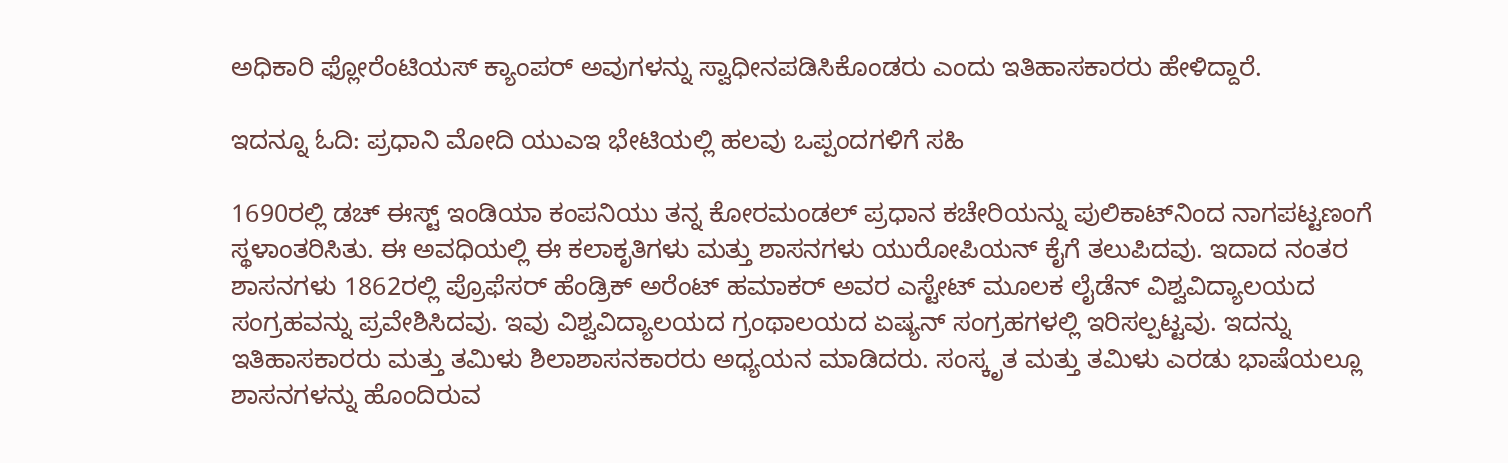ಅಧಿಕಾರಿ ಫ್ಲೋರೆಂಟಿಯಸ್ ಕ್ಯಾಂಪರ್ ಅವುಗಳನ್ನು ಸ್ವಾಧೀನಪಡಿಸಿಕೊಂಡರು ಎಂದು ಇತಿಹಾಸಕಾರರು ಹೇಳಿದ್ದಾರೆ.

ಇದನ್ನೂ ಓದಿ: ಪ್ರಧಾನಿ ಮೋದಿ ಯುಎಇ ಭೇಟಿಯಲ್ಲಿ ಹಲವು ಒಪ್ಪಂದಗಳಿಗೆ ಸಹಿ

1690ರಲ್ಲಿ ಡಚ್ ಈಸ್ಟ್ ಇಂಡಿಯಾ ಕಂಪನಿಯು ತನ್ನ ಕೋರಮಂಡಲ್ ಪ್ರಧಾನ ಕಚೇರಿಯನ್ನು ಪುಲಿಕಾಟ್‌ನಿಂದ ನಾಗಪಟ್ಟಣಂಗೆ ಸ್ಥಳಾಂತರಿಸಿತು. ಈ ಅವಧಿಯಲ್ಲಿ ಈ ಕಲಾಕೃತಿಗಳು ಮತ್ತು ಶಾಸನಗಳು ಯುರೋಪಿಯನ್ ಕೈಗೆ ತಲುಪಿದವು. ಇದಾದ ನಂತರ ಶಾಸನಗಳು 1862ರಲ್ಲಿ ಪ್ರೊಫೆಸರ್ ಹೆಂಡ್ರಿಕ್ ಅರೆಂಟ್ ಹಮಾಕರ್ ಅವರ ಎಸ್ಟೇಟ್ ಮೂಲಕ ಲೈಡೆನ್ ವಿಶ್ವವಿದ್ಯಾಲಯದ ಸಂಗ್ರಹವನ್ನು ಪ್ರವೇಶಿಸಿದವು. ಇವು ವಿಶ್ವವಿದ್ಯಾಲಯದ ಗ್ರಂಥಾಲಯದ ಏಷ್ಯನ್ ಸಂಗ್ರಹಗಳಲ್ಲಿ ಇರಿಸಲ್ಪಟ್ಟವು. ಇದನ್ನು ಇತಿಹಾಸಕಾರರು ಮತ್ತು ತಮಿಳು ಶಿಲಾಶಾಸನಕಾರರು ಅಧ್ಯಯನ ಮಾಡಿದರು. ಸಂಸ್ಕೃತ ಮತ್ತು ತಮಿಳು ಎರಡು ಭಾಷೆಯಲ್ಲೂ ಶಾಸನಗಳನ್ನು ಹೊಂದಿರುವ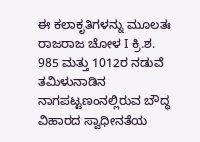ಈ ಕಲಾಕೃತಿಗಳನ್ನು ಮೂಲತಃ ರಾಜರಾಜ ಚೋಳ I ಕ್ರಿ.ಶ. 985 ಮತ್ತು 1012ರ ನಡುವೆ ತಮಿಳುನಾಡಿನ ನಾಗಪಟ್ಟಣಂನಲ್ಲಿರುವ ಬೌದ್ಧ ವಿಹಾರದ ಸ್ವಾಧೀನತೆಯ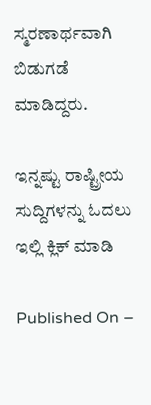ಸ್ಮರಣಾರ್ಥವಾಗಿ ಬಿಡುಗಡೆ ಮಾಡಿದ್ದರು.

ಇನ್ನಷ್ಟು ರಾಷ್ಟ್ರೀಯ ಸುದ್ದಿಗಳನ್ನು ಓದಲು ಇಲ್ಲಿ ಕ್ಲಿಕ್ ಮಾಡಿ

Published On –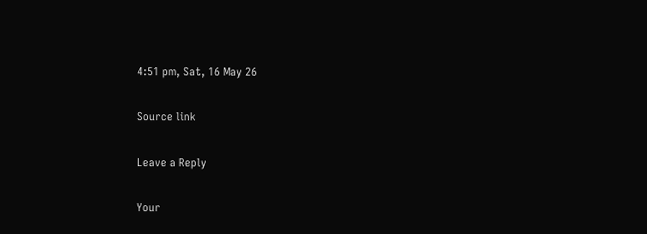4:51 pm, Sat, 16 May 26

Source link

Leave a Reply

Your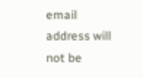email address will not be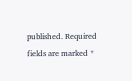published. Required fields are marked *